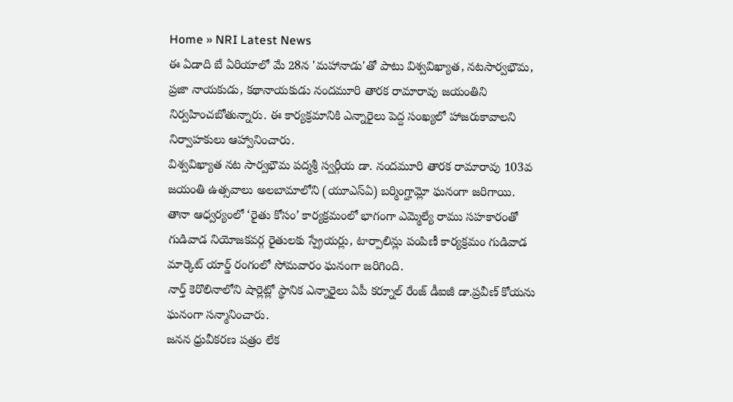Home » NRI Latest News
ఈ ఏడాది బే ఏరియాలో మే 28న 'మహానాడు'తో పాటు విశ్వవిఖ్యాత, నటసార్వభౌమ, ప్రజా నాయకుడు, కథానాయకుడు నందమూరి తారక రామారావు జయంతిని నిర్వహించబోతున్నారు. ఈ కార్యక్రమానికి ఎన్నారైలు పెద్ద సంఖ్యలో హాజరుకావాలని నిర్వాహకులు ఆహ్వానించారు.
విశ్వవిఖ్యాత నట సార్వభౌమ పద్మశ్రీ స్వర్గీయ డా. నందమూరి తారక రామారావు 103వ జయంతి ఉత్సవాలు అలబామాలోని (యూఎస్ఏ) బర్మింగ్హామ్లో ఘనంగా జరిగాయి.
తానా ఆధ్వర్యంలో ‘రైతు కోసం’ కార్యక్రమంలో భాగంగా ఎమ్మెల్యే రాము సహకారంతో గుడివాడ నియోజకవర్గ రైతులకు స్ప్రేయర్లు, టార్పాలిన్లు పంపిణీ కార్యక్రమం గుడివాడ మార్కెట్ యార్డ్ రంగంలో సోమవారం ఘనంగా జరిగింది.
నార్త్ కెరొలినాలోని షార్లెట్లో స్థానిక ఎన్నారైలు ఏపీ కర్నూల్ రేంజ్ డీఐజీ డా.ప్రవీణ్ కోయను ఘనంగా సన్మానించారు.
జనన ధ్రువీకరణ పత్రం లేక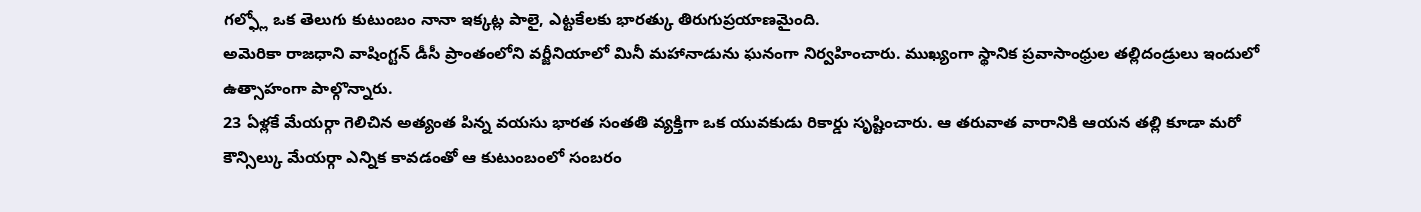గల్ఫ్లో ఒక తెలుగు కుటుంబం నానా ఇక్కట్ల పాలై, ఎట్టకేలకు భారత్కు తిరుగుప్రయాణమైంది.
అమెరికా రాజధాని వాషింగ్టన్ డీసీ ప్రాంతంలోని వర్జీనియాలో మినీ మహానాడును ఘనంగా నిర్వహించారు. ముఖ్యంగా స్థానిక ప్రవాసాంధ్రుల తల్లిదండ్రులు ఇందులో ఉత్సాహంగా పాల్గొన్నారు.
23 ఏళ్లకే మేయర్గా గెలిచిన అత్యంత పిన్న వయసు భారత సంతతి వ్యక్తిగా ఒక యువకుడు రికార్డు సృష్టించారు. ఆ తరువాత వారానికి ఆయన తల్లి కూడా మరో కౌన్సిల్కు మేయర్గా ఎన్నిక కావడంతో ఆ కుటుంబంలో సంబరం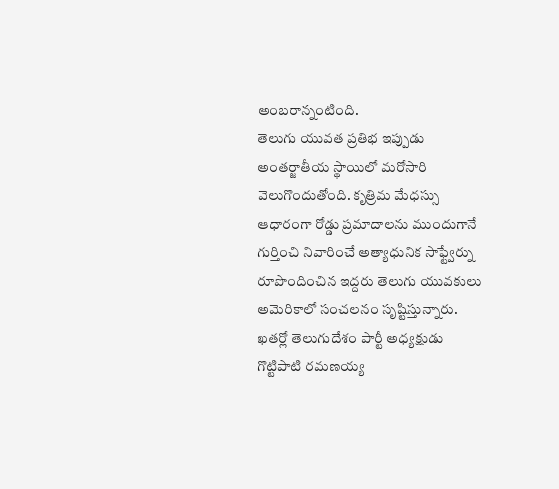అంబరాన్నంటింది.
తెలుగు యువత ప్రతిభ ఇప్పుడు అంతర్జాతీయ స్థాయిలో మరోసారి వెలుగొందుతోంది. కృత్రిమ మేధస్సు ఆధారంగా రోడ్డు ప్రమాదాలను ముందుగానే గుర్తించి నివారించే అత్యాధునిక సాఫ్ట్వేర్ను రూపొందించిన ఇద్దరు తెలుగు యువకులు అమెరికాలో సంచలనం సృష్టిస్తున్నారు.
ఖతర్లో తెలుగుదేశం పార్టీ అధ్యక్షుడు గొట్టిపాటి రమణయ్య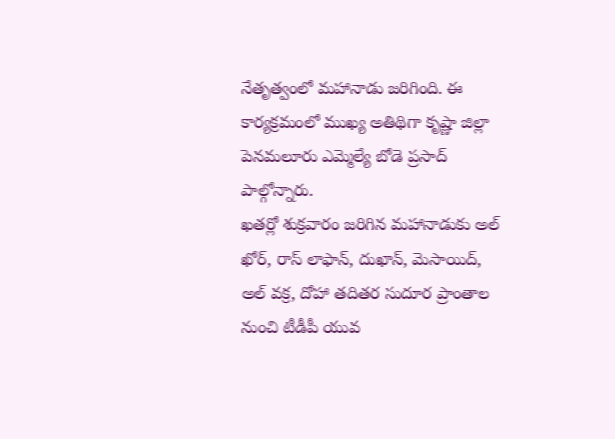నేతృత్వంలో మహానాడు జరిగింది. ఈ కార్యక్రమంలో ముఖ్య అతిథిగా కృష్ణా జిల్లా పెనమలూరు ఎమ్మెల్యే బోడె ప్రసాద్ పాల్గోన్నారు.
ఖతర్లో శుక్రవారం జరిగిన మహానాడుకు అల్ ఖోర్, రాస్ లాఫాన్, దుఖాన్, మెసాయిద్, అల్ వక్ర, దోహా తదితర సుదూర ప్రాంతాల నుంచి టీడీపీ యువ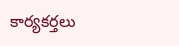కార్యకర్తలు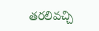తరలివచ్చి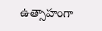ఉత్సాహంగా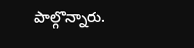పాల్గొన్నారు.